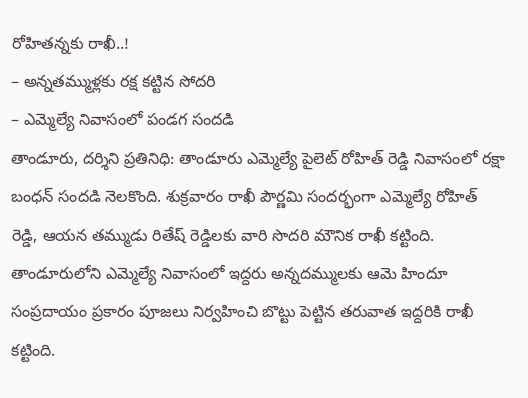రోహితన్నకు రాఖీ..!
– అన్నతమ్ముళ్లకు రక్ష కట్టిన సోదరి
– ఎమ్మెల్యే నివాసంలో పండగ సందడి
తాండూరు, దర్శిని ప్రతినిధి: తాండూరు ఎమ్మెల్యే పైలెట్ రోహిత్ రెడ్డి నివాసంలో రక్షా బంధన్ సందడి నెలకొంది. శుక్రవారం రాఖీ పౌర్ణమి సందర్భంగా ఎమ్మెల్యే రోహిత్ రెడ్డి, ఆయన తమ్ముడు రితేష్ రెడ్డిలకు వారి సొదరి మౌనిక రాఖీ కట్టింది. తాండూరులోని ఎమ్మెల్యే నివాసంలో ఇద్దరు అన్నదమ్ములకు ఆమె హిందూ సంప్రదాయం ప్రకారం పూజలు నిర్వహించి బొట్టు పెట్టిన తరువాత ఇద్దరికి రాఖీ కట్టింది.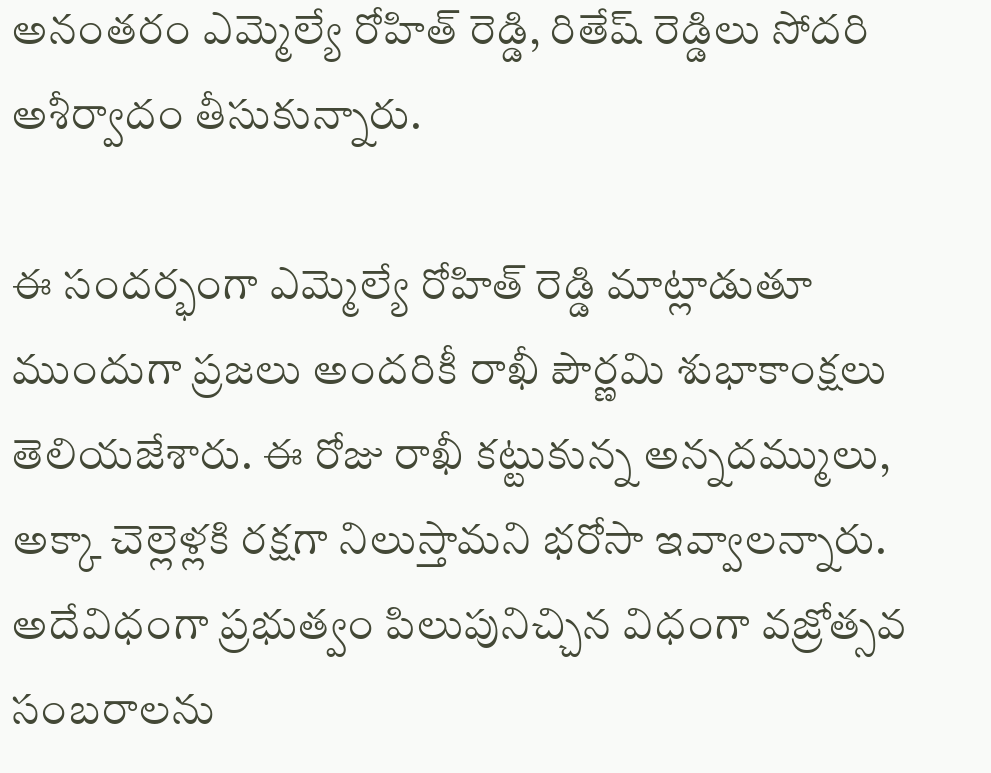అనంతరం ఎమ్మెల్యే రోహిత్ రెడ్డి, రితేష్ రెడ్డిలు సోదరి అశీర్వాదం తీసుకున్నారు.

ఈ సందర్భంగా ఎమ్మెల్యే రోహిత్ రెడ్డి మాట్లాడుతూ ముందుగా ప్రజలు అందరికీ రాఖీ పౌర్ణమి శుభాకాంక్షలు తెలియజేశారు. ఈ రోజు రాఖీ కట్టుకున్న అన్నదమ్ములు, అక్కా చెల్లెళ్లకి రక్షగా నిలుస్తామని భరోసా ఇవ్వాలన్నారు. అదేవిధంగా ప్రభుత్వం పిలుపునిచ్చిన విధంగా వజ్రోత్సవ సంబరాలను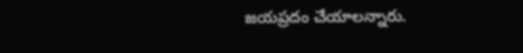జయప్రదం చేయాలన్నారు.